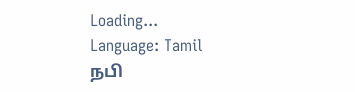Loading...
Language: Tamil
நபி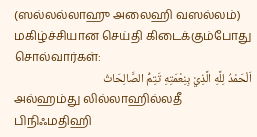(ஸல்லல்லாஹு அலைஹி வஸல்லம்) மகிழ்ச்சியான செய்தி கிடைக்கும்போது சொல்வார்கள்:
اَلْحَمْدُ لِلَّهِ الَّذِيْ بِنِعْمَتِهِ تَتِمُّ الصَّالِحَاتُ
அல்ஹம்து லில்லாஹில்லதீ பிநிஃமதிஹி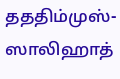தததிம்முஸ்-ஸாலிஹாத்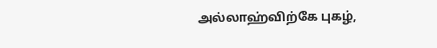அல்லாஹ்விற்கே புகழ்,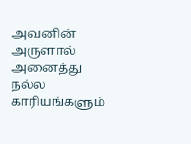அவனின் அருளால் அனைத்து நல்ல காரியங்களும்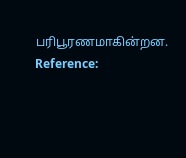பரிபூரணமாகின்றன.
Reference: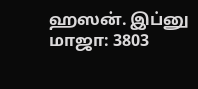ஹஸன். இப்னு மாஜா: 3803